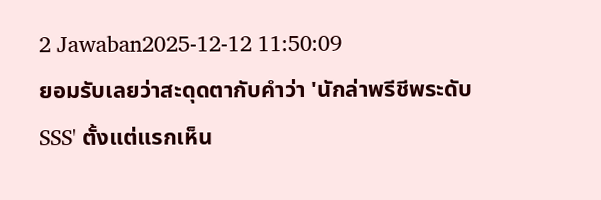2 Jawaban2025-12-12 11:50:09
ยอมรับเลยว่าสะดุดตากับคำว่า 'นักล่าพรีชีพระดับ SSS' ตั้งแต่แรกเห็น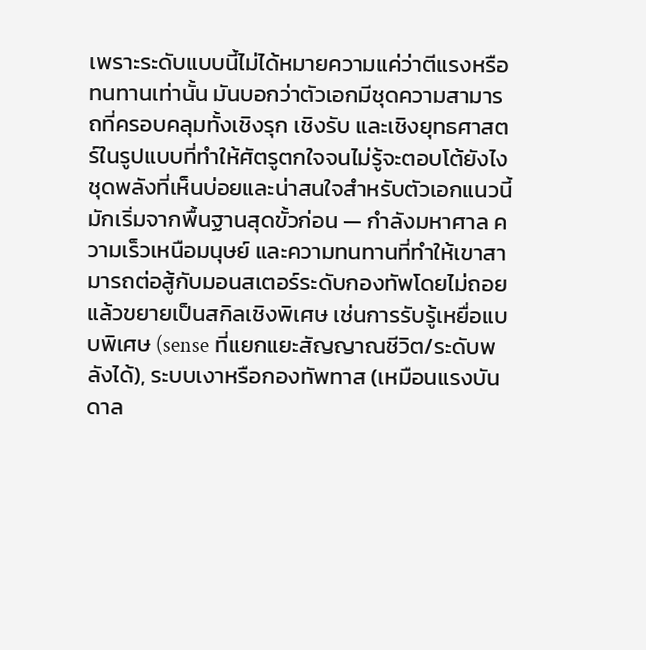เพราะระดับแบบนี้ไม่ได้หมายความแค่ว่าตีแรงหรือทนทานเท่านั้น มันบอกว่าตัวเอกมีชุดความสามารถที่ครอบคลุมทั้งเชิงรุก เชิงรับ และเชิงยุทธศาสตร์ในรูปแบบที่ทำให้ศัตรูตกใจจนไม่รู้จะตอบโต้ยังไง
ชุดพลังที่เห็นบ่อยและน่าสนใจสำหรับตัวเอกแนวนี้มักเริ่มจากพื้นฐานสุดขั้วก่อน — กำลังมหาศาล ความเร็วเหนือมนุษย์ และความทนทานที่ทำให้เขาสามารถต่อสู้กับมอนสเตอร์ระดับกองทัพโดยไม่ถอย แล้วขยายเป็นสกิลเชิงพิเศษ เช่นการรับรู้เหยื่อแบบพิเศษ (sense ที่แยกแยะสัญญาณชีวิต/ระดับพลังได้), ระบบเงาหรือกองทัพทาส (เหมือนแรงบันดาล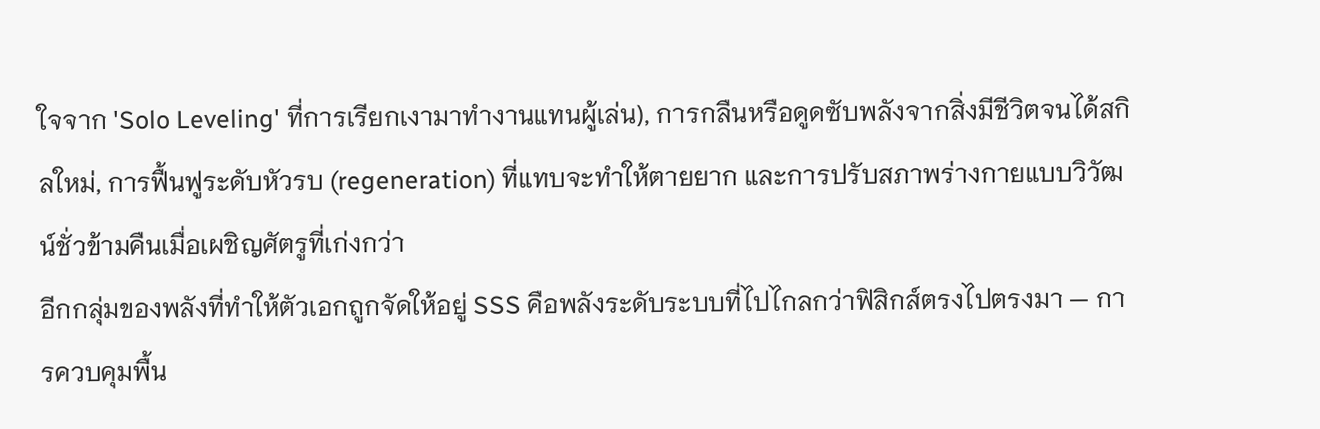ใจจาก 'Solo Leveling' ที่การเรียกเงามาทำงานแทนผู้เล่น), การกลืนหรือดูดซับพลังจากสิ่งมีชีวิตจนได้สกิลใหม่, การฟื้นฟูระดับหัวรบ (regeneration) ที่แทบจะทำให้ตายยาก และการปรับสภาพร่างกายแบบวิวัฒน์ชั่วข้ามคืนเมื่อเผชิญศัตรูที่เก่งกว่า
อีกกลุ่มของพลังที่ทำให้ตัวเอกถูกจัดให้อยู่ SSS คือพลังระดับระบบที่ไปไกลกว่าฟิสิกส์ตรงไปตรงมา — การควบคุมพื้น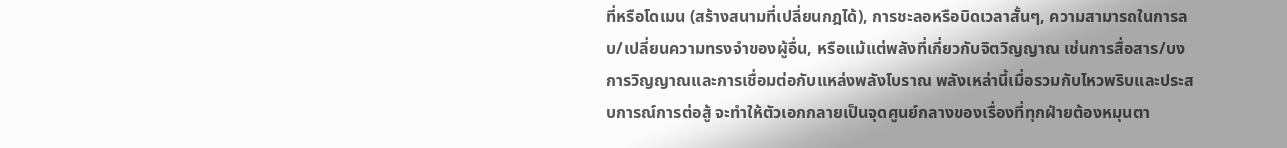ที่หรือโดเมน (สร้างสนามที่เปลี่ยนกฎได้), การชะลอหรือบิดเวลาสั้นๆ, ความสามารถในการลบ/เปลี่ยนความทรงจำของผู้อื่น, หรือแม้แต่พลังที่เกี่ยวกับจิตวิญญาณ เช่นการสื่อสาร/บงการวิญญาณและการเชื่อมต่อกับแหล่งพลังโบราณ พลังเหล่านี้เมื่อรวมกับไหวพริบและประสบการณ์การต่อสู้ จะทำให้ตัวเอกกลายเป็นจุดศูนย์กลางของเรื่องที่ทุกฝ่ายต้องหมุนตา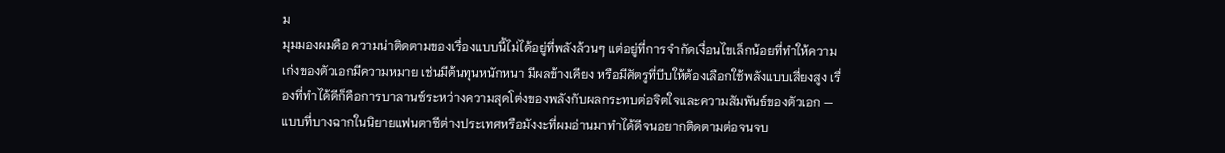ม
มุมมองผมคือ ความน่าติดตามของเรื่องแบบนี้ไม่ได้อยู่ที่พลังล้วนๆ แต่อยู่ที่การจำกัดเงื่อนไขเล็กน้อยที่ทำให้ความเก่งของตัวเอกมีความหมาย เช่นมีต้นทุนหนักหนา มีผลข้างเคียง หรือมีศัตรูที่บีบให้ต้องเลือกใช้พลังแบบเสี่ยงสูง เรื่องที่ทำได้ดีก็คือการบาลานซ์ระหว่างความสุดโต่งของพลังกับผลกระทบต่อจิตใจและความสัมพันธ์ของตัวเอก — แบบที่บางฉากในนิยายแฟนตาซีต่างประเทศหรือมังงะที่ผมอ่านมาทำได้ดีจนอยากติดตามต่อจนจบ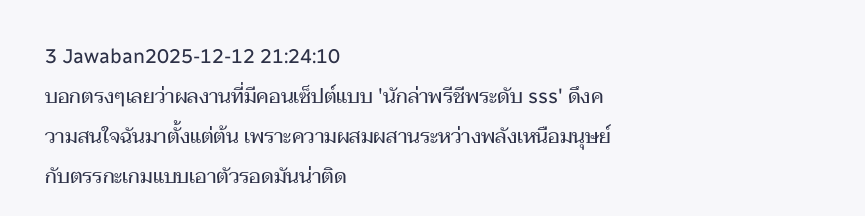3 Jawaban2025-12-12 21:24:10
บอกตรงๆเลยว่าผลงานที่มีคอนเซ็ปต์แบบ 'นักล่าพรีชีพระดับ sss' ดึงความสนใจฉันมาตั้งแต่ต้น เพราะความผสมผสานระหว่างพลังเหนือมนุษย์กับตรรกะเกมแบบเอาตัวรอดมันน่าติด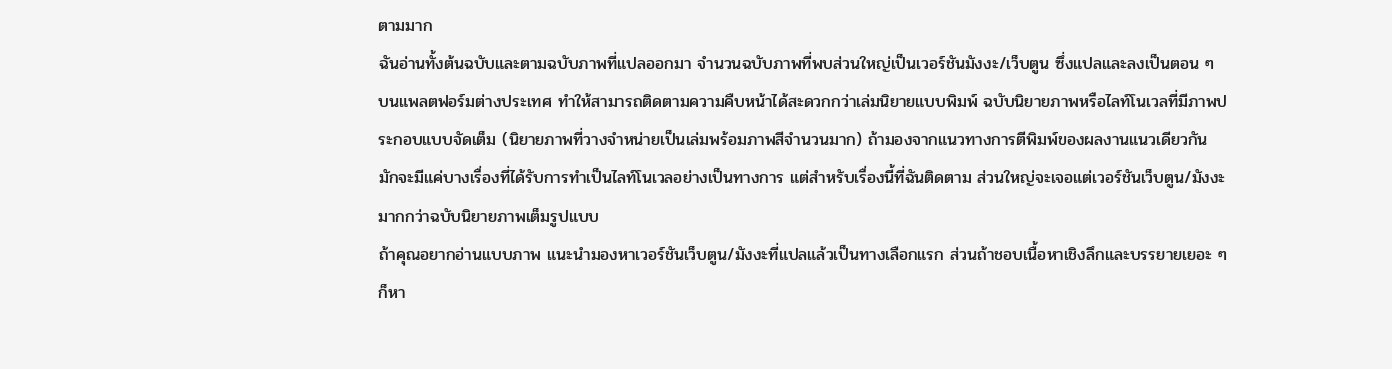ตามมาก
ฉันอ่านทั้งต้นฉบับและตามฉบับภาพที่แปลออกมา จำนวนฉบับภาพที่พบส่วนใหญ่เป็นเวอร์ชันมังงะ/เว็บตูน ซึ่งแปลและลงเป็นตอน ๆ บนแพลตฟอร์มต่างประเทศ ทำให้สามารถติดตามความคืบหน้าได้สะดวกกว่าเล่มนิยายแบบพิมพ์ ฉบับนิยายภาพหรือไลท์โนเวลที่มีภาพประกอบแบบจัดเต็ม (นิยายภาพที่วางจำหน่ายเป็นเล่มพร้อมภาพสีจำนวนมาก) ถ้ามองจากแนวทางการตีพิมพ์ของผลงานแนวเดียวกัน มักจะมีแค่บางเรื่องที่ได้รับการทำเป็นไลท์โนเวลอย่างเป็นทางการ แต่สำหรับเรื่องนี้ที่ฉันติดตาม ส่วนใหญ่จะเจอแต่เวอร์ชันเว็บตูน/มังงะมากกว่าฉบับนิยายภาพเต็มรูปแบบ
ถ้าคุณอยากอ่านแบบภาพ แนะนำมองหาเวอร์ชันเว็บตูน/มังงะที่แปลแล้วเป็นทางเลือกแรก ส่วนถ้าชอบเนื้อหาเชิงลึกและบรรยายเยอะ ๆ ก็หา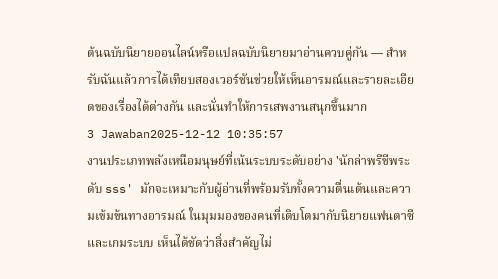ต้นฉบับนิยายออนไลน์หรือแปลฉบับนิยายมาอ่านควบคู่กัน — สำหรับฉันแล้วการได้เทียบสองเวอร์ชันช่วยให้เห็นอารมณ์และรายละเอียดของเรื่องได้ต่างกัน และนั่นทำให้การเสพงานสนุกขึ้นมาก
3 Jawaban2025-12-12 10:35:57
งานประเภทพลังเหนือมนุษย์ที่เน้นระบบระดับอย่าง 'นักล่าพรีชีพระดับ sss' มักจะเหมาะกับผู้อ่านที่พร้อมรับทั้งความตื่นเต้นและความเข้มข้นทางอารมณ์ ในมุมมองของคนที่เติบโตมากับนิยายแฟนตาซีและเกมระบบ เห็นได้ชัดว่าสิ่งสำคัญไม่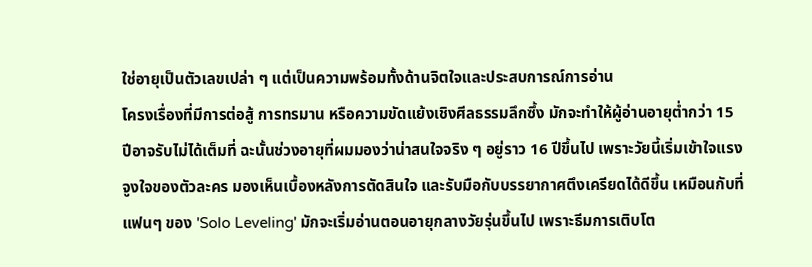ใช่อายุเป็นตัวเลขเปล่า ๆ แต่เป็นความพร้อมทั้งด้านจิตใจและประสบการณ์การอ่าน
โครงเรื่องที่มีการต่อสู้ การทรมาน หรือความขัดแย้งเชิงศีลธรรมลึกซึ้ง มักจะทำให้ผู้อ่านอายุต่ำกว่า 15 ปีอาจรับไม่ได้เต็มที่ ฉะนั้นช่วงอายุที่ผมมองว่าน่าสนใจจริง ๆ อยู่ราว 16 ปีขึ้นไป เพราะวัยนี้เริ่มเข้าใจแรงจูงใจของตัวละคร มองเห็นเบื้องหลังการตัดสินใจ และรับมือกับบรรยากาศตึงเครียดได้ดีขึ้น เหมือนกับที่แฟนๆ ของ 'Solo Leveling' มักจะเริ่มอ่านตอนอายุกลางวัยรุ่นขึ้นไป เพราะธีมการเติบโต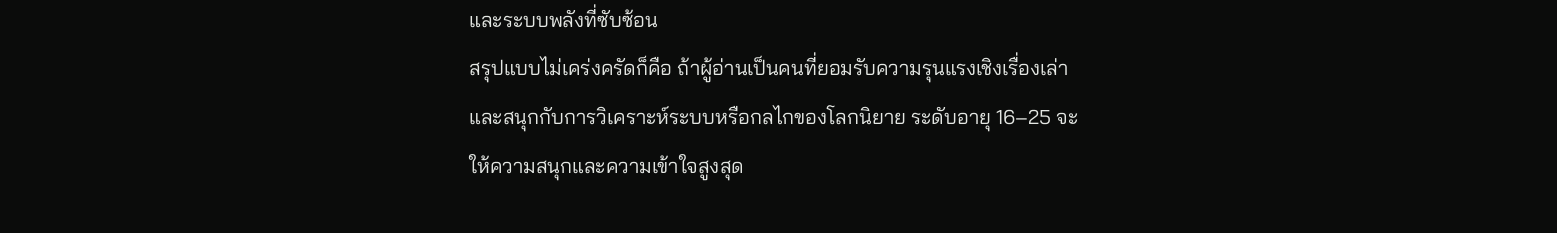และระบบพลังที่ซับซ้อน
สรุปแบบไม่เคร่งครัดก็คือ ถ้าผู้อ่านเป็นคนที่ยอมรับความรุนแรงเชิงเรื่องเล่าและสนุกกับการวิเคราะห์ระบบหรือกลไกของโลกนิยาย ระดับอายุ 16–25 จะให้ความสนุกและความเข้าใจสูงสุด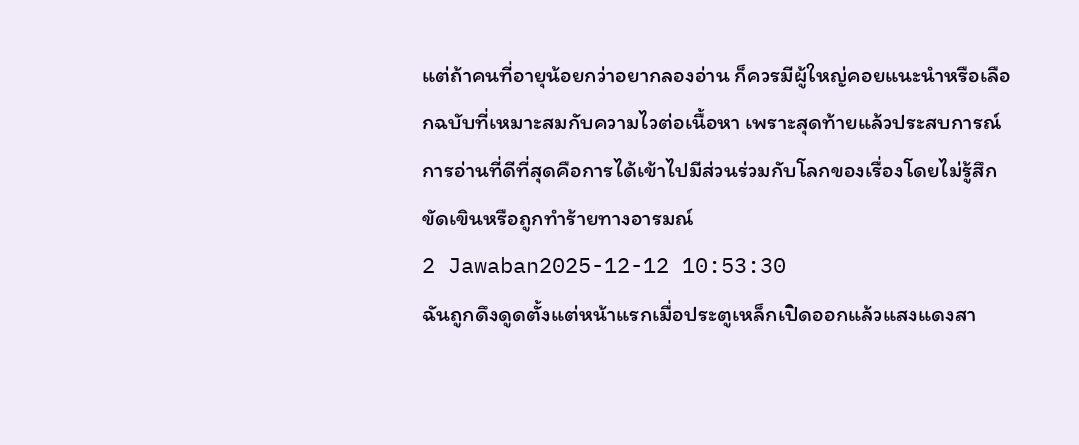แต่ถ้าคนที่อายุน้อยกว่าอยากลองอ่าน ก็ควรมีผู้ใหญ่คอยแนะนำหรือเลือกฉบับที่เหมาะสมกับความไวต่อเนื้อหา เพราะสุดท้ายแล้วประสบการณ์การอ่านที่ดีที่สุดคือการได้เข้าไปมีส่วนร่วมกับโลกของเรื่องโดยไม่รู้สึกขัดเขินหรือถูกทำร้ายทางอารมณ์
2 Jawaban2025-12-12 10:53:30
ฉันถูกดึงดูดตั้งแต่หน้าแรกเมื่อประตูเหล็กเปิดออกแล้วแสงแดงสา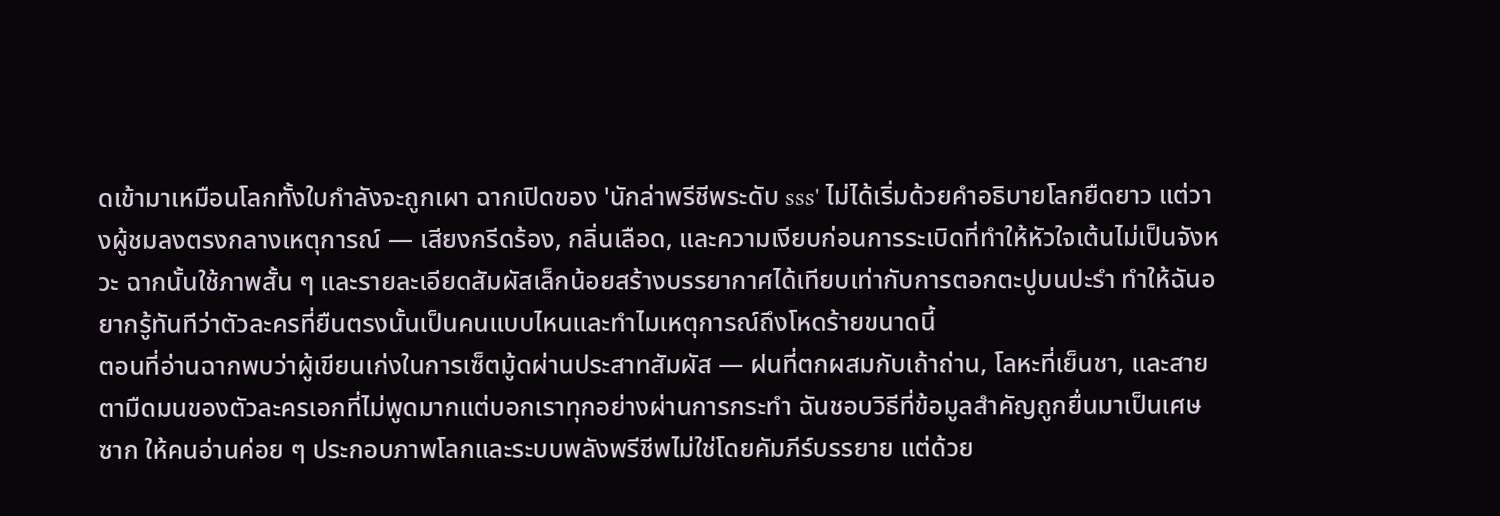ดเข้ามาเหมือนโลกทั้งใบกำลังจะถูกเผา ฉากเปิดของ 'นักล่าพรีชีพระดับ sss' ไม่ได้เริ่มด้วยคำอธิบายโลกยืดยาว แต่วางผู้ชมลงตรงกลางเหตุการณ์ — เสียงกรีดร้อง, กลิ่นเลือด, และความเงียบก่อนการระเบิดที่ทำให้หัวใจเต้นไม่เป็นจังหวะ ฉากนั้นใช้ภาพสั้น ๆ และรายละเอียดสัมผัสเล็กน้อยสร้างบรรยากาศได้เทียบเท่ากับการตอกตะปูบนปะรำ ทำให้ฉันอยากรู้ทันทีว่าตัวละครที่ยืนตรงนั้นเป็นคนแบบไหนและทำไมเหตุการณ์ถึงโหดร้ายขนาดนี้
ตอนที่อ่านฉากพบว่าผู้เขียนเก่งในการเซ็ตมู้ดผ่านประสาทสัมผัส — ฝนที่ตกผสมกับเถ้าถ่าน, โลหะที่เย็นชา, และสายตามืดมนของตัวละครเอกที่ไม่พูดมากแต่บอกเราทุกอย่างผ่านการกระทำ ฉันชอบวิธีที่ข้อมูลสำคัญถูกยื่นมาเป็นเศษซาก ให้คนอ่านค่อย ๆ ประกอบภาพโลกและระบบพลังพรีชีพไม่ใช่โดยคัมภีร์บรรยาย แต่ด้วย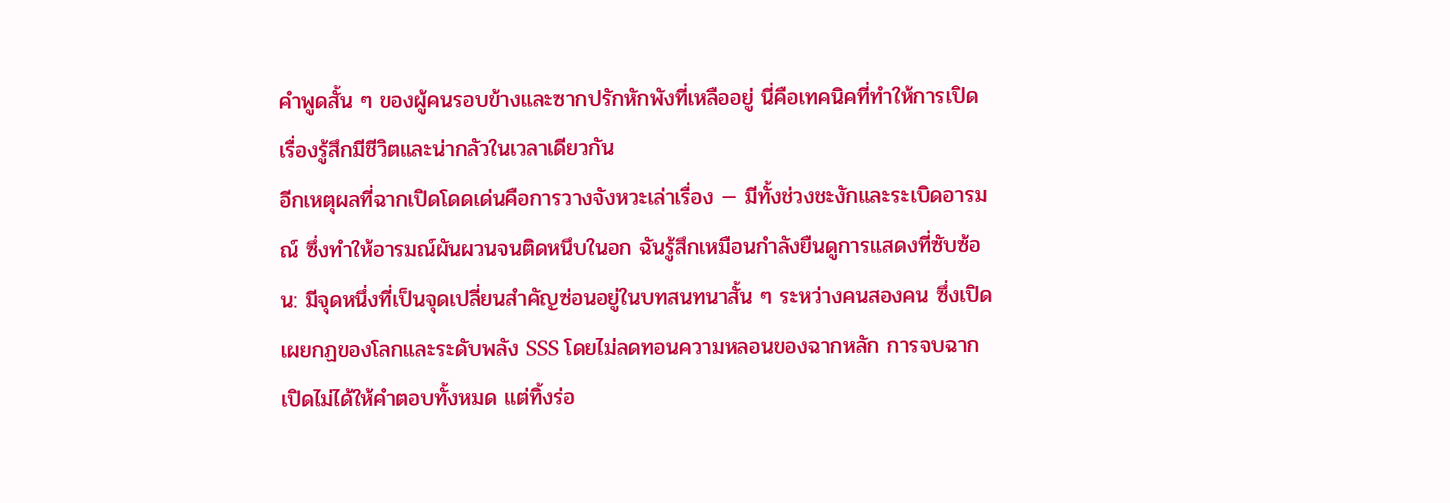คำพูดสั้น ๆ ของผู้คนรอบข้างและซากปรักหักพังที่เหลืออยู่ นี่คือเทคนิคที่ทำให้การเปิดเรื่องรู้สึกมีชีวิตและน่ากลัวในเวลาเดียวกัน
อีกเหตุผลที่ฉากเปิดโดดเด่นคือการวางจังหวะเล่าเรื่อง — มีทั้งช่วงชะงักและระเบิดอารมณ์ ซึ่งทำให้อารมณ์ผันผวนจนติดหนึบในอก ฉันรู้สึกเหมือนกำลังยืนดูการแสดงที่ซับซ้อน: มีจุดหนึ่งที่เป็นจุดเปลี่ยนสำคัญซ่อนอยู่ในบทสนทนาสั้น ๆ ระหว่างคนสองคน ซึ่งเปิดเผยกฏของโลกและระดับพลัง SSS โดยไม่ลดทอนความหลอนของฉากหลัก การจบฉากเปิดไม่ได้ให้คำตอบทั้งหมด แต่ทิ้งร่อ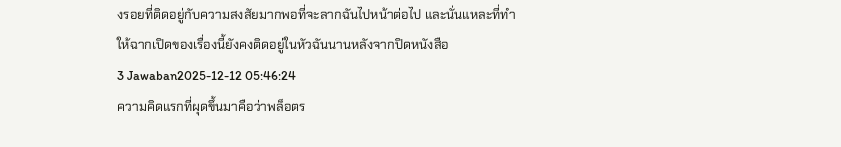งรอยที่ติดอยู่กับความสงสัยมากพอที่จะลากฉันไปหน้าต่อไป และนั่นแหละที่ทำให้ฉากเปิดของเรื่องนี้ยังคงติดอยู่ในหัวฉันนานหลังจากปิดหนังสือ
3 Jawaban2025-12-12 05:46:24
ความคิดแรกที่ผุดขึ้นมาคือว่าพล็อตร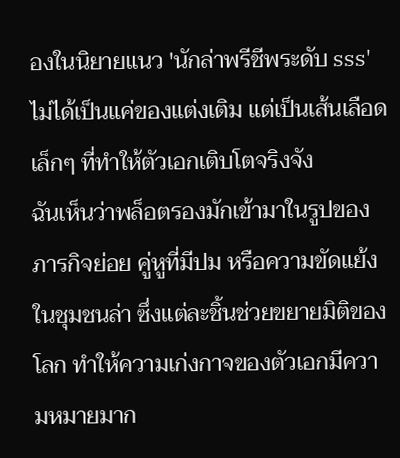องในนิยายแนว 'นักล่าพรีชีพระดับ sss' ไม่ได้เป็นแค่ของแต่งเติม แต่เป็นเส้นเลือดเล็กๆ ที่ทำให้ตัวเอกเติบโตจริงจัง
ฉันเห็นว่าพล็อตรองมักเข้ามาในรูปของภารกิจย่อย คู่หูที่มีปม หรือความขัดแย้งในชุมชนล่า ซึ่งแต่ละชิ้นช่วยขยายมิติของโลก ทำให้ความเก่งกาจของตัวเอกมีความหมายมาก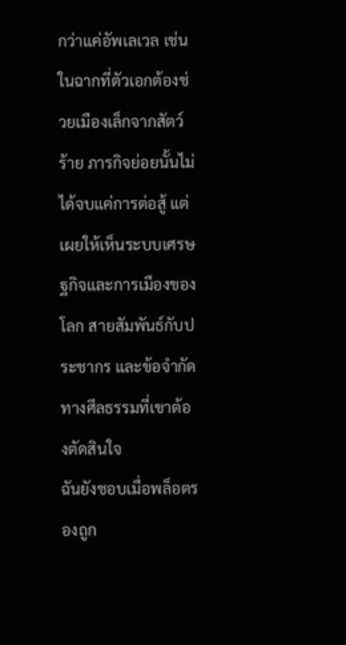กว่าแค่อัพเลเวล เช่น ในฉากที่ตัวเอกต้องช่วยเมืองเล็กจากสัตว์ร้าย ภารกิจย่อยนั้นไม่ได้จบแค่การต่อสู้ แต่เผยให้เห็นระบบเศรษฐกิจและการเมืองของโลก สายสัมพันธ์กับประชากร และข้อจำกัดทางศีลธรรมที่เขาต้องตัดสินใจ
ฉันยังชอบเมื่อพล็อตรองถูก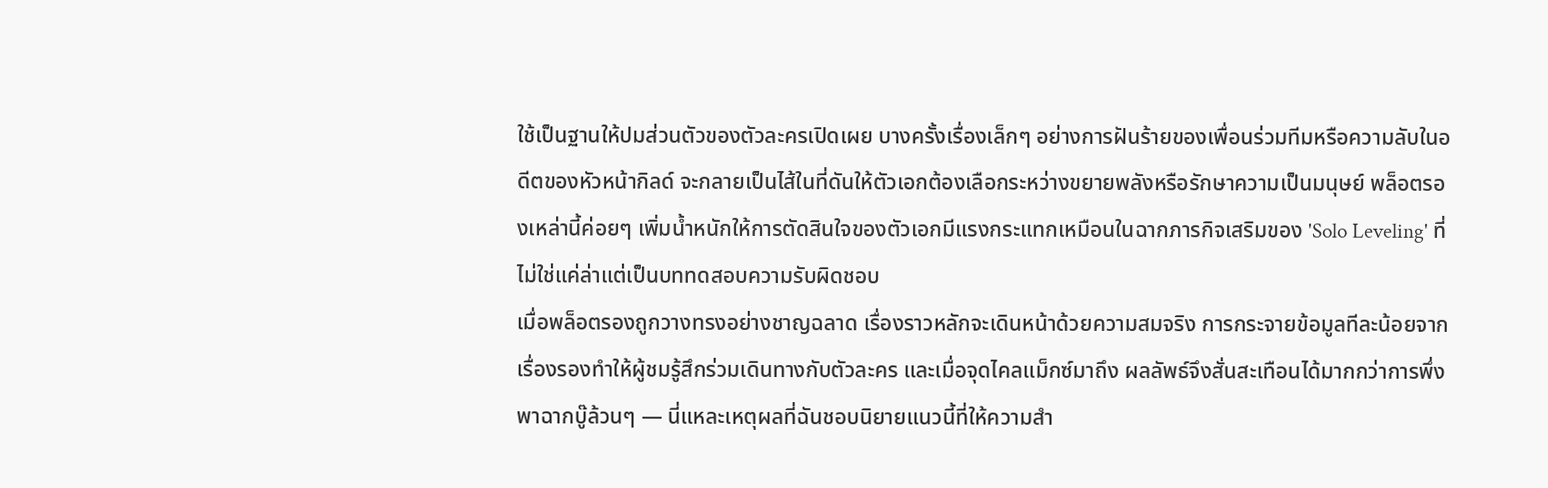ใช้เป็นฐานให้ปมส่วนตัวของตัวละครเปิดเผย บางครั้งเรื่องเล็กๆ อย่างการฝันร้ายของเพื่อนร่วมทีมหรือความลับในอดีตของหัวหน้ากิลด์ จะกลายเป็นไส้ในที่ดันให้ตัวเอกต้องเลือกระหว่างขยายพลังหรือรักษาความเป็นมนุษย์ พล็อตรองเหล่านี้ค่อยๆ เพิ่มน้ำหนักให้การตัดสินใจของตัวเอกมีแรงกระแทกเหมือนในฉากภารกิจเสริมของ 'Solo Leveling' ที่ไม่ใช่แค่ล่าแต่เป็นบททดสอบความรับผิดชอบ
เมื่อพล็อตรองถูกวางทรงอย่างชาญฉลาด เรื่องราวหลักจะเดินหน้าด้วยความสมจริง การกระจายข้อมูลทีละน้อยจากเรื่องรองทำให้ผู้ชมรู้สึกร่วมเดินทางกับตัวละคร และเมื่อจุดไคลแม็กซ์มาถึง ผลลัพธ์จึงสั่นสะเทือนได้มากกว่าการพึ่งพาฉากบู๊ล้วนๆ — นี่แหละเหตุผลที่ฉันชอบนิยายแนวนี้ที่ให้ความสำ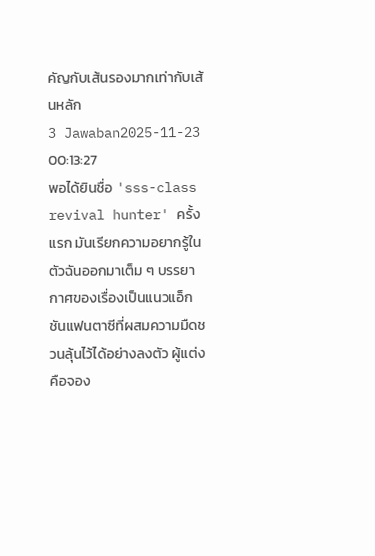คัญกับเส้นรองมากเท่ากับเส้นหลัก
3 Jawaban2025-11-23 00:13:27
พอได้ยินชื่อ 'sss-class revival hunter' ครั้งแรก มันเรียกความอยากรู้ในตัวฉันออกมาเต็ม ๆ บรรยากาศของเรื่องเป็นแนวแอ็กชันแฟนตาซีที่ผสมความมืดชวนลุ้นไว้ได้อย่างลงตัว ผู้แต่งคือจอง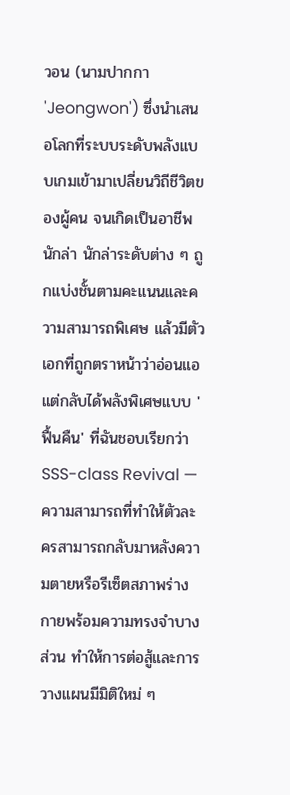วอน (นามปากกา 'Jeongwon') ซึ่งนำเสนอโลกที่ระบบระดับพลังแบบเกมเข้ามาเปลี่ยนวิถีชีวิตของผู้คน จนเกิดเป็นอาชีพนักล่า นักล่าระดับต่าง ๆ ถูกแบ่งชั้นตามคะแนนและความสามารถพิเศษ แล้วมีตัวเอกที่ถูกตราหน้าว่าอ่อนแอ แต่กลับได้พลังพิเศษแบบ 'ฟื้นคืน' ที่ฉันชอบเรียกว่า SSS-class Revival — ความสามารถที่ทำให้ตัวละครสามารถกลับมาหลังความตายหรือรีเซ็ตสภาพร่างกายพร้อมความทรงจำบางส่วน ทำให้การต่อสู้และการวางแผนมีมิติใหม่ ๆ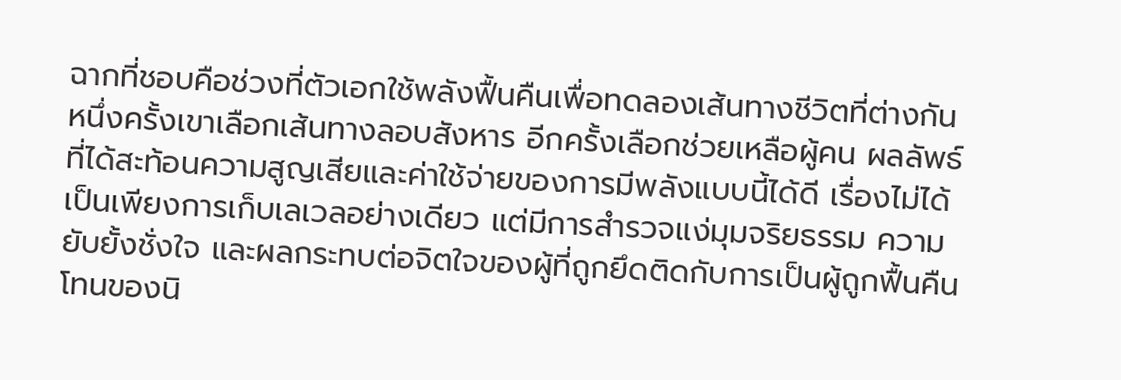ฉากที่ชอบคือช่วงที่ตัวเอกใช้พลังฟื้นคืนเพื่อทดลองเส้นทางชีวิตที่ต่างกัน หนึ่งครั้งเขาเลือกเส้นทางลอบสังหาร อีกครั้งเลือกช่วยเหลือผู้คน ผลลัพธ์ที่ได้สะท้อนความสูญเสียและค่าใช้จ่ายของการมีพลังแบบนี้ได้ดี เรื่องไม่ได้เป็นเพียงการเก็บเลเวลอย่างเดียว แต่มีการสำรวจแง่มุมจริยธรรม ความยับยั้งชั่งใจ และผลกระทบต่อจิตใจของผู้ที่ถูกยึดติดกับการเป็นผู้ถูกฟื้นคืน
โทนของนิ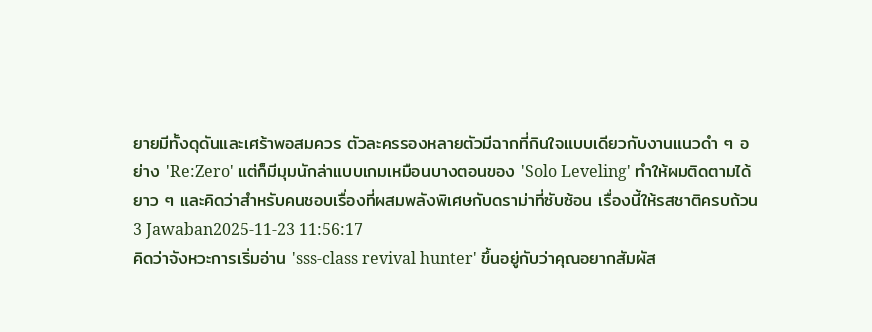ยายมีทั้งดุดันและเศร้าพอสมควร ตัวละครรองหลายตัวมีฉากที่กินใจแบบเดียวกับงานแนวดำ ๆ อย่าง 'Re:Zero' แต่ก็มีมุมนักล่าแบบเกมเหมือนบางตอนของ 'Solo Leveling' ทำให้ผมติดตามได้ยาว ๆ และคิดว่าสำหรับคนชอบเรื่องที่ผสมพลังพิเศษกับดราม่าที่ซับซ้อน เรื่องนี้ให้รสชาติครบถ้วน
3 Jawaban2025-11-23 11:56:17
คิดว่าจังหวะการเริ่มอ่าน 'sss-class revival hunter' ขึ้นอยู่กับว่าคุณอยากสัมผัส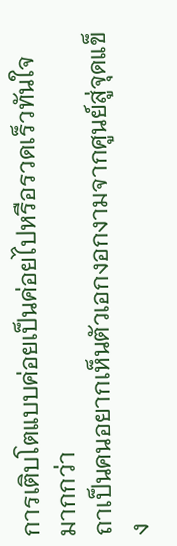การเติบโตแบบค่อยเป็นค่อยไปหรือรวดเร็วทันใจมากกว่า
ถาเป็นคนอยากเห็นตัวเอกงอกงามจากศูนย์สู่จุดแข็ง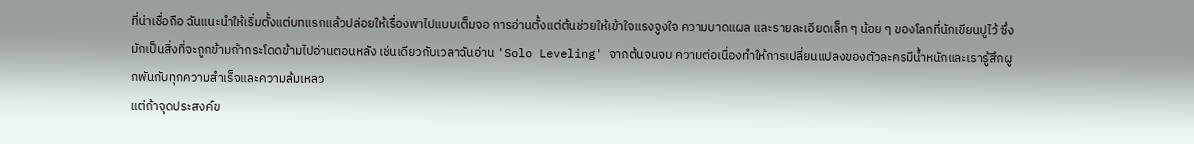ที่น่าเชื่อถือ ฉันแนะนำให้เริ่มตั้งแต่บทแรกแล้วปล่อยให้เรื่องพาไปแบบเต็มจอ การอ่านตั้งแต่ต้นช่วยให้เข้าใจแรงจูงใจ ความบาดแผล และรายละเอียดเล็ก ๆ น้อย ๆ ของโลกที่นักเขียนปูไว้ ซึ่งมักเป็นสิ่งที่จะถูกข้ามถ้ากระโดดข้ามไปอ่านตอนหลัง เช่นเดียวกับเวลาฉันอ่าน 'Solo Leveling' จากต้นจนจบ ความต่อเนื่องทำให้การเปลี่ยนแปลงของตัวละครมีน้ำหนักและเรารู้สึกผูกพันกับทุกความสำเร็จและความล้มเหลว
แต่ถ้าจุดประสงค์ข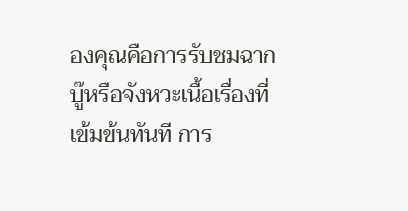องคุณคือการรับชมฉากบู๊หรือจังหวะเนื้อเรื่องที่เข้มข้นทันที การ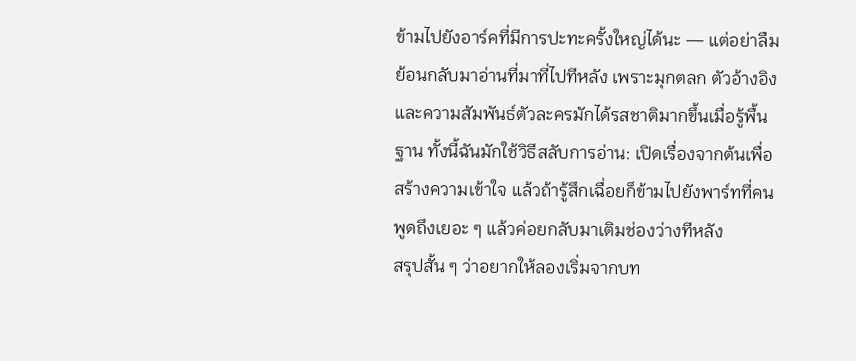ข้ามไปยังอาร์คที่มีการปะทะครั้งใหญ่ได้นะ — แต่อย่าลืมย้อนกลับมาอ่านที่มาที่ไปทีหลัง เพราะมุกตลก ตัวอ้างอิง และความสัมพันธ์ตัวละครมักได้รสชาติมากขึ้นเมื่อรู้พื้นฐาน ทั้งนี้ฉันมักใช้วิธีสลับการอ่าน: เปิดเรื่องจากต้นเพื่อสร้างความเข้าใจ แล้วถ้ารู้สึกเฉื่อยก็ข้ามไปยังพาร์ทที่คนพูดถึงเยอะ ๆ แล้วค่อยกลับมาเติมช่องว่างทีหลัง
สรุปสั้น ๆ ว่าอยากให้ลองเริ่มจากบท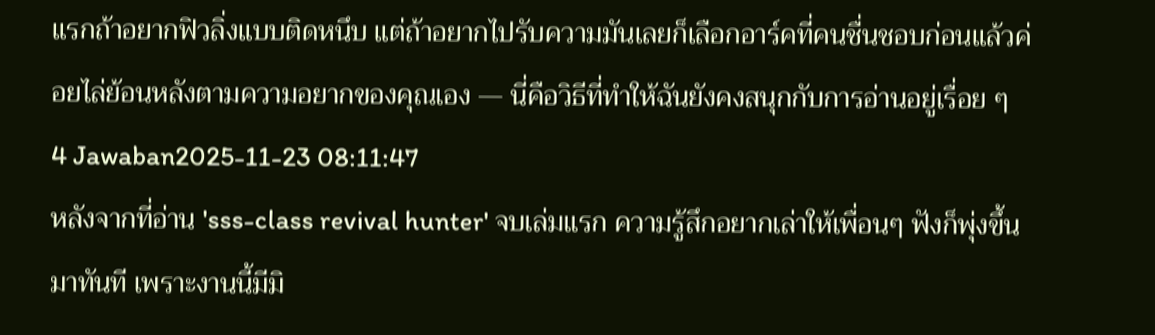แรกถ้าอยากฟิวลิ่งแบบติดหนึบ แต่ถ้าอยากไปรับความมันเลยก็เลือกอาร์คที่คนชื่นชอบก่อนแล้วค่อยไล่ย้อนหลังตามความอยากของคุณเอง — นี่คือวิธีที่ทำให้ฉันยังคงสนุกกับการอ่านอยู่เรื่อย ๆ
4 Jawaban2025-11-23 08:11:47
หลังจากที่อ่าน 'sss-class revival hunter' จบเล่มแรก ความรู้สึกอยากเล่าให้เพื่อนๆ ฟังก็พุ่งขึ้นมาทันที เพราะงานนี้มีมิ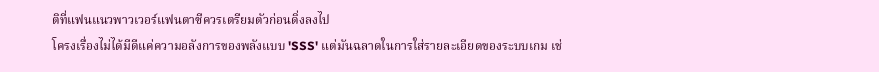ติที่แฟนแนวพาวเวอร์แฟนตาซีควรเตรียมตัวก่อนดิ่งลงไป
โครงเรื่องไม่ได้มีดีแค่ความอลังการของพลังแบบ 'SSS' แต่มันฉลาดในการใส่รายละเอียดของระบบเกม เช่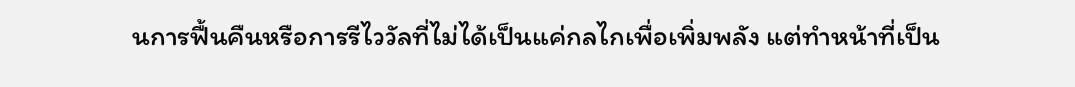นการฟื้นคืนหรือการรีไววัลที่ไม่ได้เป็นแค่กลไกเพื่อเพิ่มพลัง แต่ทำหน้าที่เป็น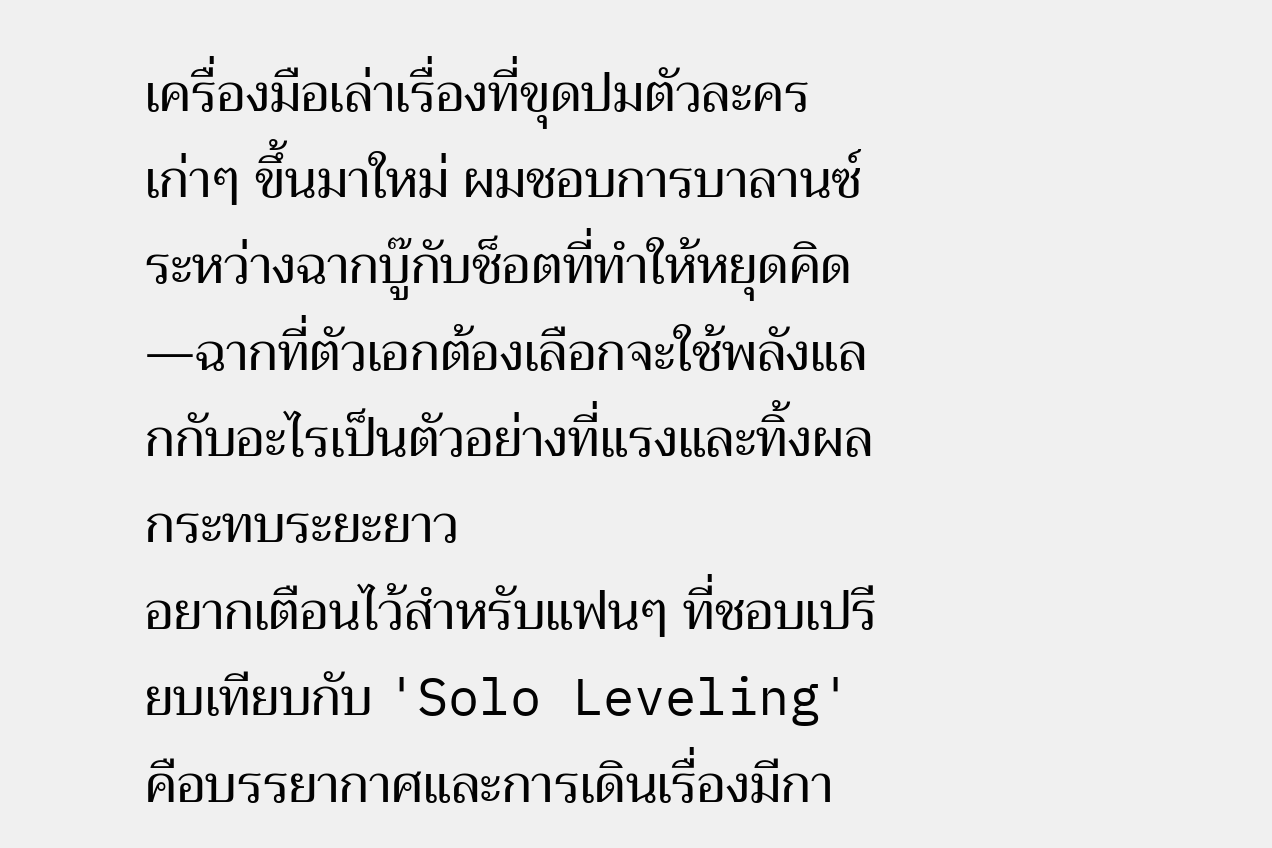เครื่องมือเล่าเรื่องที่ขุดปมตัวละครเก่าๆ ขึ้นมาใหม่ ผมชอบการบาลานซ์ระหว่างฉากบู๊กับช็อตที่ทำให้หยุดคิด—ฉากที่ตัวเอกต้องเลือกจะใช้พลังแลกกับอะไรเป็นตัวอย่างที่แรงและทิ้งผลกระทบระยะยาว
อยากเตือนไว้สำหรับแฟนๆ ที่ชอบเปรียบเทียบกับ 'Solo Leveling' คือบรรยากาศและการเดินเรื่องมีกา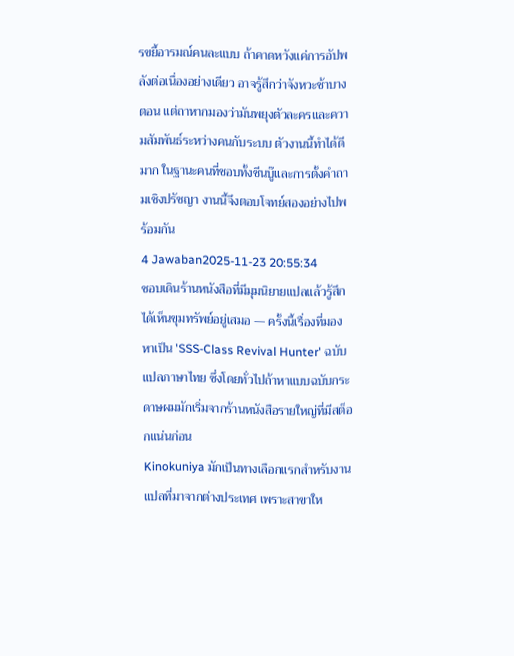รขยี้อารมณ์คนละแบบ ถ้าคาดหวังแค่การอัปพลังต่อเนื่องอย่างเดียว อาจรู้สึกว่าจังหวะช้าบางตอน แต่ถาหากมองว่ามันพยุงตัวละครและความสัมพันธ์ระหว่างคนกับระบบ ตัวงานนี้ทำได้ดีมาก ในฐานะคนที่ชอบทั้งซีนบู๊และการตั้งคำถามเชิงปรัชญา งานนี้จึงตอบโจทย์สองอย่างไปพร้อมกัน
4 Jawaban2025-11-23 20:55:34
ชอบเดินร้านหนังสือที่มีมุมนิยายแปลแล้วรู้สึกได้เห็นขุมทรัพย์อยู่เสมอ — ครั้งนี้เรื่องที่มองหาเป็น 'SSS-Class Revival Hunter' ฉบับแปลภาษาไทย ซึ่งโดยทั่วไปถ้าหาแบบฉบับกระดาษผมมักเริ่มจากร้านหนังสือรายใหญ่ที่มีสต็อกแน่นก่อน
Kinokuniya มักเป็นทางเลือกแรกสำหรับงานแปลที่มาจากต่างประเทศ เพราะสาขาให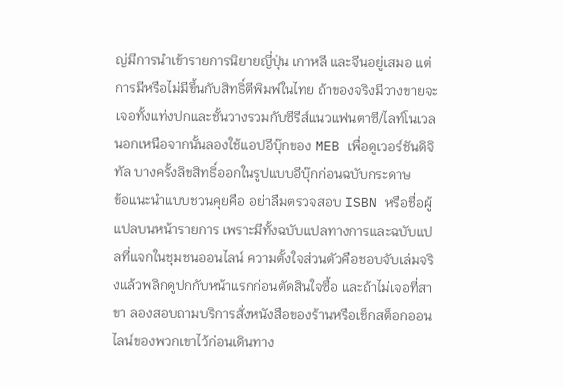ญ่มีการนำเข้ารายการนิยายญี่ปุ่น เกาหลี และจีนอยู่เสมอ แต่การมีหรือไม่มีขึ้นกับสิทธิ์ตีพิมพ์ในไทย ถ้าของจริงมีวางขายจะเจอทั้งแท่งปกและชั้นวางรวมกับซีรีส์แนวแฟนตาซี/ไลท์โนเวล นอกเหนือจากนั้นลองใช้แอปอีบุ๊กของ MEB เพื่อดูเวอร์ชันดิจิทัล บางครั้งลิขสิทธิ์ออกในรูปแบบอีบุ๊กก่อนฉบับกระดาษ
ข้อแนะนำแบบชวนคุยคือ อย่าลืมตรวจสอบ ISBN หรือชื่อผู้แปลบนหน้ารายการ เพราะมีทั้งฉบับแปลทางการและฉบับแปลที่แจกในชุมชนออนไลน์ ความตั้งใจส่วนตัวคือชอบจับเล่มจริงแล้วพลิกดูปกกับหน้าแรกก่อนตัดสินใจซื้อ และถ้าไม่เจอที่สาขา ลองสอบถามบริการสั่งหนังสือของร้านหรือเช็กสต็อกออนไลน์ของพวกเขาไว้ก่อนเดินทาง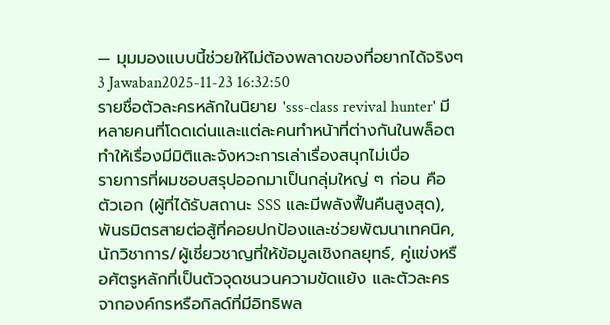— มุมมองแบบนี้ช่วยให้ไม่ต้องพลาดของที่อยากได้จริงๆ
3 Jawaban2025-11-23 16:32:50
รายชื่อตัวละครหลักในนิยาย 'sss-class revival hunter' มีหลายคนที่โดดเด่นและแต่ละคนทำหน้าที่ต่างกันในพล็อต ทำให้เรื่องมีมิติและจังหวะการเล่าเรื่องสนุกไม่เบื่อ
รายการที่ผมชอบสรุปออกมาเป็นกลุ่มใหญ่ ๆ ก่อน คือ ตัวเอก (ผู้ที่ได้รับสถานะ SSS และมีพลังฟื้นคืนสูงสุด), พันธมิตรสายต่อสู้ที่คอยปกป้องและช่วยพัฒนาเทคนิค, นักวิชาการ/ผู้เชี่ยวชาญที่ให้ข้อมูลเชิงกลยุทธ์, คู่แข่งหรือศัตรูหลักที่เป็นตัวจุดชนวนความขัดแย้ง และตัวละครจากองค์กรหรือกิลด์ที่มีอิทธิพล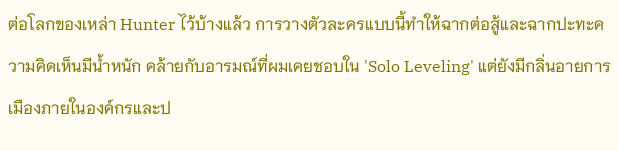ต่อโลกของเหล่า Hunter ไว้บ้างแล้ว การวางตัวละครแบบนี้ทำให้ฉากต่อสู้และฉากปะทะความคิดเห็นมีน้ำหนัก คล้ายกับอารมณ์ที่ผมเคยชอบใน 'Solo Leveling' แต่ยังมีกลิ่นอายการเมืองภายในองค์กรและป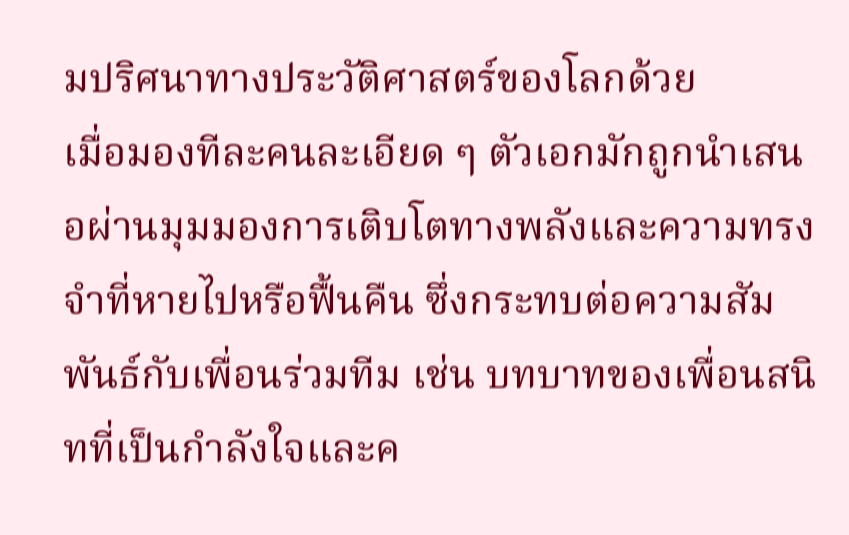มปริศนาทางประวัติศาสตร์ของโลกด้วย
เมื่อมองทีละคนละเอียด ๆ ตัวเอกมักถูกนำเสนอผ่านมุมมองการเติบโตทางพลังและความทรงจำที่หายไปหรือฟื้นคืน ซึ่งกระทบต่อความสัมพันธ์กับเพื่อนร่วมทีม เช่น บทบาทของเพื่อนสนิทที่เป็นกำลังใจและค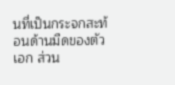นที่เป็นกระจกสะท้อนด้านมืดของตัวเอก ส่วน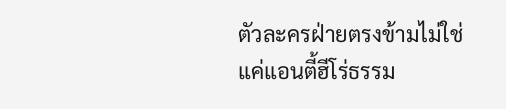ตัวละครฝ่ายตรงข้ามไม่ใช่แค่แอนตี้ฮีโร่ธรรม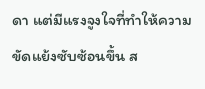ดา แต่มีแรงจูงใจที่ทำให้ความขัดแย้งซับซ้อนขึ้น ส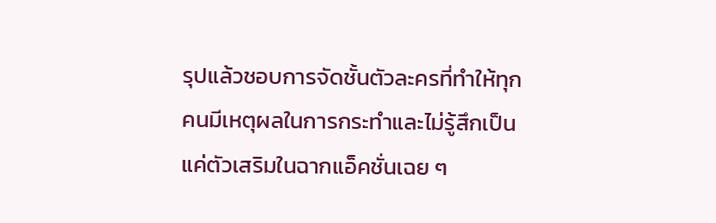รุปแล้วชอบการจัดชั้นตัวละครที่ทำให้ทุกคนมีเหตุผลในการกระทำและไม่รู้สึกเป็นแค่ตัวเสริมในฉากแอ็คชั่นเฉย ๆ